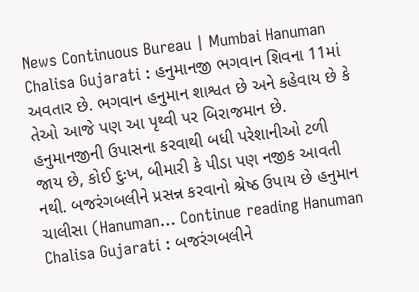News Continuous Bureau | Mumbai Hanuman Chalisa Gujarati : હનુમાનજી ભગવાન શિવના 11માં અવતાર છે. ભગવાન હનુમાન શાશ્વત છે અને કહેવાય છે કે તેઓ આજે પણ આ પૃથ્વી પર બિરાજમાન છે. હનુમાનજીની ઉપાસના કરવાથી બધી પરેશાનીઓ ટળી જાય છે, કોઈ દુઃખ, બીમારી કે પીડા પણ નજીક આવતી નથી. બજરંગબલીને પ્રસન્ન કરવાનો શ્રેષ્ઠ ઉપાય છે હનુમાન ચાલીસા (Hanuman… Continue reading Hanuman Chalisa Gujarati : બજરંગબલીને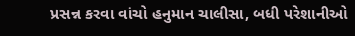પ્રસન્ન કરવા વાંચો હનુમાન ચાલીસા, બધી પરેશાનીઓ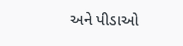અને પીડાઓ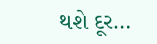થશે દૂર…